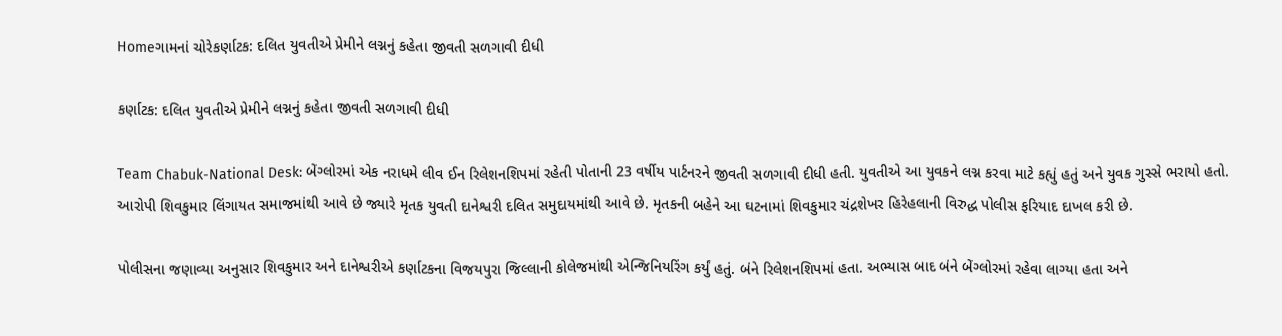Homeગામનાં ચોરેકર્ણાટક: દલિત યુવતીએ પ્રેમીને લગ્નનું કહેતા જીવતી સળગાવી દીધી

કર્ણાટક: દલિત યુવતીએ પ્રેમીને લગ્નનું કહેતા જીવતી સળગાવી દીધી

Team Chabuk-National Desk: બેંગ્લોરમાં એક નરાધમે લીવ ઈન રિલેશનશિપમાં રહેતી પોતાની 23 વર્ષીય પાર્ટનરને જીવતી સળગાવી દીધી હતી. યુવતીએ આ યુવકને લગ્ન કરવા માટે કહ્યું હતું અને યુવક ગુસ્સે ભરાયો હતો. આરોપી શિવકુમાર લિંગાયત સમાજમાંથી આવે છે જ્યારે મૃતક યુવતી દાનેશ્વરી દલિત સમુદાયમાંથી આવે છે. મૃતકની બહેને આ ઘટનામાં શિવકુમાર ચંદ્રશેખર હિરેહલાની વિરુદ્ધ પોલીસ ફરિયાદ દાખલ કરી છે.

પોલીસના જણાવ્યા અનુસાર શિવકુમાર અને દાનેશ્વરીએ કર્ણાટકના વિજયપુરા જિલ્લાની કોલેજમાંથી એન્જિનિયરિંગ કર્યું હતું. બંને રિલેશનશિપમાં હતા. અભ્યાસ બાદ બંને બેંગ્લોરમાં રહેવા લાગ્યા હતા અને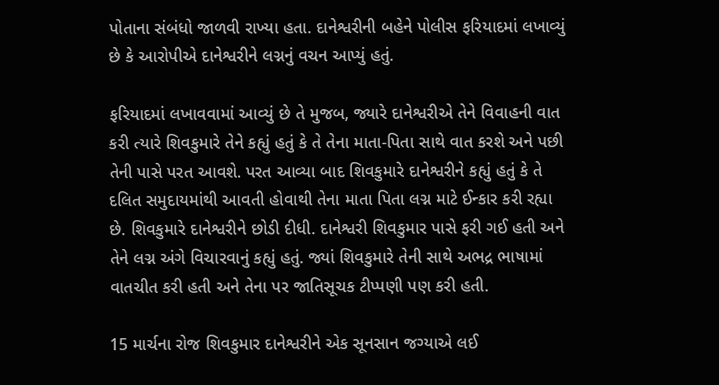પોતાના સંબંધો જાળવી રાખ્યા હતા. દાનેશ્વરીની બહેને પોલીસ ફરિયાદમાં લખાવ્યું છે કે આરોપીએ દાનેશ્વરીને લગ્નનું વચન આપ્યું હતું.

ફરિયાદમાં લખાવવામાં આવ્યું છે તે મુજબ, જ્યારે દાનેશ્વરીએ તેને વિવાહની વાત કરી ત્યારે શિવકુમારે તેને કહ્યું હતું કે તે તેના માતા-પિતા સાથે વાત કરશે અને પછી તેની પાસે પરત આવશે. પરત આવ્યા બાદ શિવકુમારે દાનેશ્વરીને કહ્યું હતું કે તે દલિત સમુદાયમાંથી આવતી હોવાથી તેના માતા પિતા લગ્ન માટે ઈન્કાર કરી રહ્યા છે. શિવકુમારે દાનેશ્વરીને છોડી દીધી. દાનેશ્વરી શિવકુમાર પાસે ફરી ગઈ હતી અને તેને લગ્ન અંગે વિચારવાનું કહ્યું હતું. જ્યાં શિવકુમારે તેની સાથે અભદ્ર ભાષામાં વાતચીત કરી હતી અને તેના પર જાતિસૂચક ટીપ્પણી પણ કરી હતી.

15 માર્ચના રોજ શિવકુમાર દાનેશ્વરીને એક સૂનસાન જગ્યાએ લઈ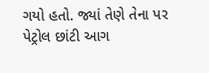ગયો હતો. જ્યાં તેણે તેના પર પેટ્રોલ છાંટી આગ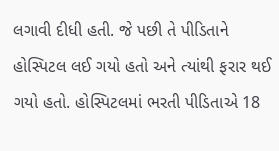લગાવી દીધી હતી. જે પછી તે પીડિતાને હોસ્પિટલ લઈ ગયો હતો અને ત્યાંથી ફરાર થઈ ગયો હતો. હોસ્પિટલમાં ભરતી પીડિતાએ 18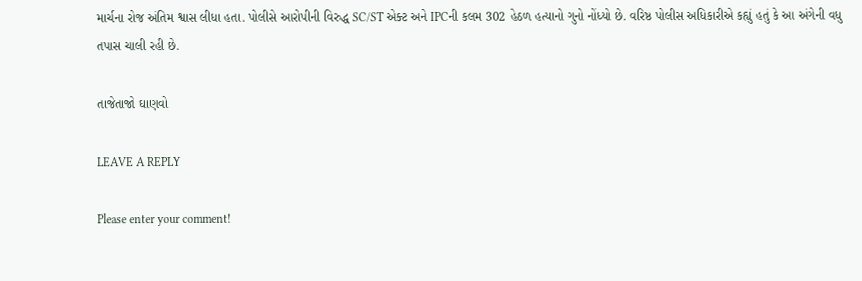માર્ચના રોજ અંતિમ શ્વાસ લીધા હતા. પોલીસે આરોપીની વિરુદ્ધ SC/ST એક્ટ અને IPCની કલમ 302 હેઠળ હત્યાનો ગુનો નોંધ્યો છે. વરિષ્ઠ પોલીસ અધિકારીએ કહ્યું હતું કે આ અંગેની વધુ તપાસ ચાલી રહી છે.

તાજેતાજો ઘાણવો

LEAVE A REPLY

Please enter your comment!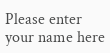Please enter your name here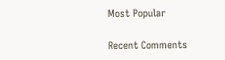Most Popular

Recent Comments